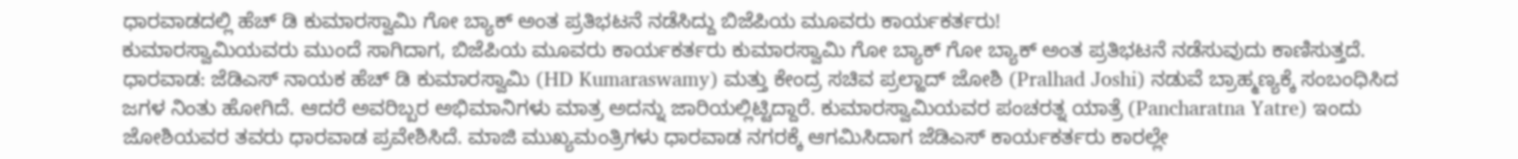ಧಾರವಾಡದಲ್ಲಿ ಹೆಚ್ ಡಿ ಕುಮಾರಸ್ವಾಮಿ ಗೋ ಬ್ಯಾಕ್ ಅಂತ ಪ್ರತಿಭಟನೆ ನಡೆಸಿದ್ದು ಬಿಜೆಪಿಯ ಮೂವರು ಕಾರ್ಯಕರ್ತರು!
ಕುಮಾರಸ್ವಾಮಿಯವರು ಮುಂದೆ ಸಾಗಿದಾಗ, ಬಿಜೆಪಿಯ ಮೂವರು ಕಾರ್ಯಕರ್ತರು ಕುಮಾರಸ್ವಾಮಿ ಗೋ ಬ್ಯಾಕ್ ಗೋ ಬ್ಯಾಕ್ ಅಂತ ಪ್ರತಿಭಟನೆ ನಡೆಸುವುದು ಕಾಣಿಸುತ್ತದೆ.
ಧಾರವಾಡ: ಜೆಡಿಎಸ್ ನಾಯಕ ಹೆಚ್ ಡಿ ಕುಮಾರಸ್ವಾಮಿ (HD Kumaraswamy) ಮತ್ತು ಕೇಂದ್ರ ಸಚಿವ ಪ್ರಲ್ಹಾದ್ ಜೋಶಿ (Pralhad Joshi) ನಡುವೆ ಬ್ರಾಹ್ಮಣ್ಯಕ್ಕೆ ಸಂಬಂಧಿಸಿದ ಜಗಳ ನಿಂತು ಹೋಗಿದೆ. ಆದರೆ ಅವರಿಬ್ಬರ ಅಭಿಮಾನಿಗಳು ಮಾತ್ರ ಅದನ್ನು ಜಾರಿಯಲ್ಲಿಟ್ಟಿದ್ದಾರೆ. ಕುಮಾರಸ್ವಾಮಿಯವರ ಪಂಚರತ್ನ ಯಾತ್ರೆ (Pancharatna Yatre) ಇಂದು ಜೋಶಿಯವರ ತವರು ಧಾರವಾಡ ಪ್ರವೇಶಿಸಿದೆ. ಮಾಜಿ ಮುಖ್ಯಮಂತ್ರಿಗಳು ಧಾರವಾಡ ನಗರಕ್ಕೆ ಆಗಮಿಸಿದಾಗ ಜೆಡಿಎಸ್ ಕಾರ್ಯಕರ್ತರು ಕಾರಲ್ಲೇ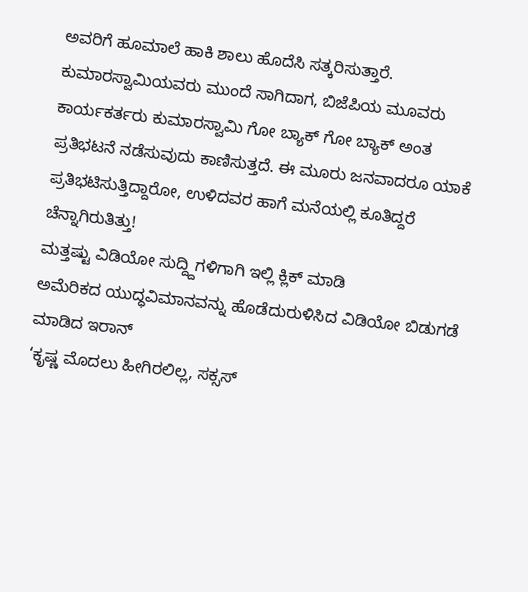ಅವರಿಗೆ ಹೂಮಾಲೆ ಹಾಕಿ ಶಾಲು ಹೊದೆಸಿ ಸತ್ಕರಿಸುತ್ತಾರೆ. ಕುಮಾರಸ್ವಾಮಿಯವರು ಮುಂದೆ ಸಾಗಿದಾಗ, ಬಿಜೆಪಿಯ ಮೂವರು ಕಾರ್ಯಕರ್ತರು ಕುಮಾರಸ್ವಾಮಿ ಗೋ ಬ್ಯಾಕ್ ಗೋ ಬ್ಯಾಕ್ ಅಂತ ಪ್ರತಿಭಟನೆ ನಡೆಸುವುದು ಕಾಣಿಸುತ್ತದೆ. ಈ ಮೂರು ಜನವಾದರೂ ಯಾಕೆ ಪ್ರತಿಭಟಿಸುತ್ತಿದ್ದಾರೋ, ಉಳಿದವರ ಹಾಗೆ ಮನೆಯಲ್ಲಿ ಕೂತಿದ್ದರೆ ಚೆನ್ನಾಗಿರುತಿತ್ತು!
ಮತ್ತಷ್ಟು ವಿಡಿಯೋ ಸುದ್ದ್ದಿಗಳಿಗಾಗಿ ಇಲ್ಲಿ ಕ್ಲಿಕ್ ಮಾಡಿ
ಅಮೆರಿಕದ ಯುದ್ಧವಿಮಾನವನ್ನು ಹೊಡೆದುರುಳಿಸಿದ ವಿಡಿಯೋ ಬಿಡುಗಡೆ ಮಾಡಿದ ಇರಾನ್
‘ಕೃಷ್ಣ ಮೊದಲು ಹೀಗಿರಲಿಲ್ಲ, ಸಕ್ಸಸ್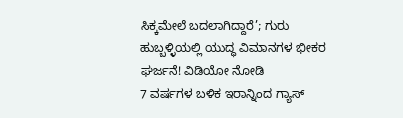ಸಿಕ್ಕಮೇಲೆ ಬದಲಾಗಿದ್ದಾರೆ’; ಗುರು
ಹುಬ್ಬಳ್ಳಿಯಲ್ಲಿ ಯುದ್ಧ ವಿಮಾನಗಳ ಭೀಕರ ಘರ್ಜನೆ! ವಿಡಿಯೋ ನೋಡಿ
7 ವರ್ಷಗಳ ಬಳಿಕ ಇರಾನ್ನಿಂದ ಗ್ಯಾಸ್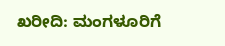ಖರೀದಿ: ಮಂಗಳೂರಿಗೆ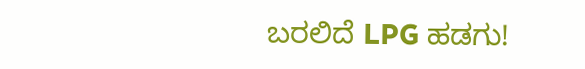ಬರಲಿದೆ LPG ಹಡಗು!